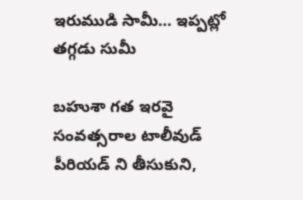ఇరుముడి సామీ… ఇప్పట్లో తగ్గడు సుమీ

బహుశా గత ఇరవై సంవత్సరాల టాలీవుడ్ పీరియడ్ ని తీసుకుని,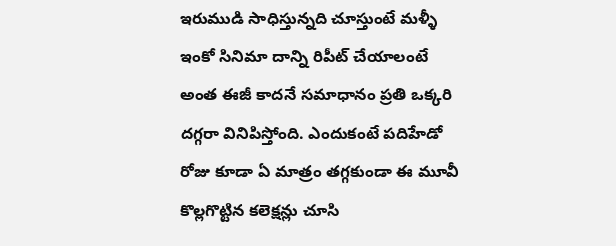ఇరుముడి సాధిస్తున్నది చూస్తుంటే మళ్ళీ ఇంకో సినిమా దాన్ని రిపీట్ చేయాలంటే అంత ఈజీ కాదనే సమాధానం ప్రతి ఒక్కరి దగ్గరా వినిపిస్తోంది. ఎందుకంటే పదిహేడో రోజు కూడా ఏ మాత్రం తగ్గకుండా ఈ మూవీ కొల్లగొట్టిన కలెక్షన్లు చూసి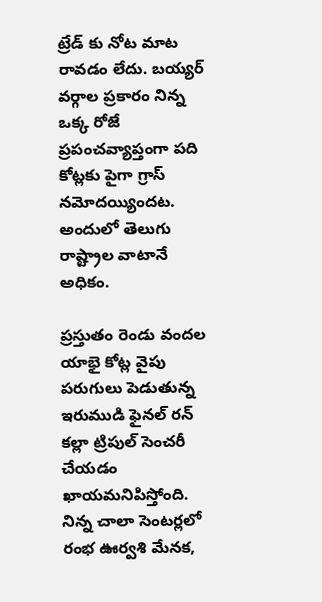ట్రేడ్ కు నోట మాట రావడం లేదు. బయ్యర్ వర్గాల ప్రకారం నిన్న ఒక్క రోజే  ప్రపంచవ్యాప్తంగా పది కోట్లకు పైగా గ్రాస్ నమోదయ్యిందట. అందులో తెలుగు రాష్ట్రాల వాటానే అధికం.

ప్రస్తుతం రెండు వందల యాభై కోట్ల వైపు పరుగులు పెడుతున్న ఇరుముడి ఫైనల్ రన్ కల్లా ట్రిపుల్ సెంచరీ చేయడం ఖాయమనిపిస్తోంది. నిన్న చాలా సెంటర్లలో రంభ ఊర్వశి మేనక,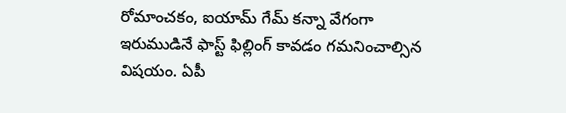రోమాంచకం, ఐయామ్ గేమ్ కన్నా వేగంగా ఇరుముడినే ఫాస్ట్ ఫిల్లింగ్ కావడం గమనించాల్సిన విషయం. ఏపీ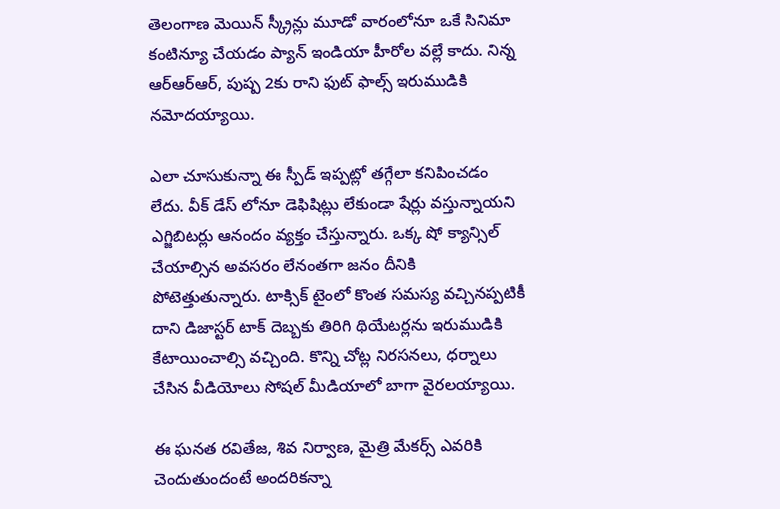తెలంగాణ మెయిన్ స్క్రీన్లు మూడో వారంలోనూ ఒకే సినిమా కంటిన్యూ చేయడం ప్యాన్ ఇండియా హీరోల వల్లే కాదు. నిన్న ఆర్ఆర్ఆర్, పుష్ప 2కు రాని ఫుట్ ఫాల్స్ ఇరుముడికి నమోదయ్యాయి.

ఎలా చూసుకున్నా ఈ స్పీడ్ ఇప్పట్లో తగ్గేలా కనిపించడం లేదు. వీక్ డేస్ లోనూ డెఫిషిట్లు లేకుండా షేర్లు వస్తున్నాయని ఎగ్జిబిటర్లు ఆనందం వ్యక్తం చేస్తున్నారు. ఒక్క షో క్యాన్సిల్ చేయాల్సిన అవసరం లేనంతగా జనం దీనికి పోటెత్తుతున్నారు. టాక్సిక్ టైంలో కొంత సమస్య వచ్చినప్పటికీ దాని డిజాస్టర్ టాక్ దెబ్బకు తిరిగి థియేటర్లను ఇరుముడికి కేటాయించాల్సి వచ్చింది. కొన్ని చోట్ల నిరసనలు, ధర్నాలు చేసిన వీడియోలు సోషల్ మీడియాలో బాగా వైరలయ్యాయి.

ఈ ఘనత రవితేజ, శివ నిర్వాణ, మైత్రి మేకర్స్ ఎవరికి చెందుతుందంటే అందరికన్నా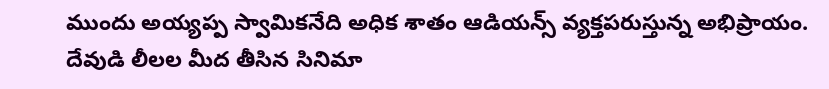ముందు అయ్యప్ప స్వామికనేది అధిక శాతం ఆడియన్స్ వ్యక్తపరుస్తున్న అభిప్రాయం. దేవుడి లీలల మీద తీసిన సినిమా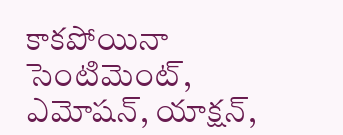కాకపోయినా సెంటిమెంట్, ఎమోషన్, యాక్షన్,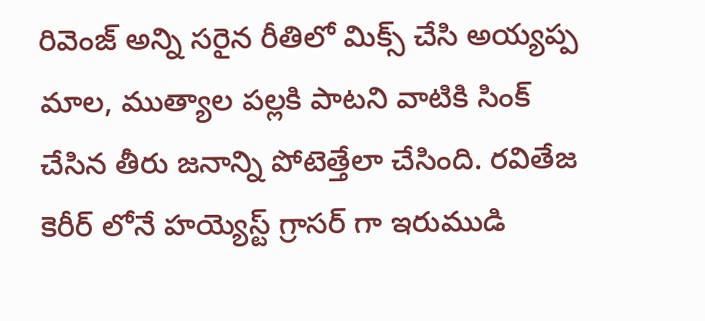రివెంజ్ అన్ని సరైన రీతిలో మిక్స్ చేసి అయ్యప్ప మాల, ముత్యాల పల్లకి పాటని వాటికి సింక్ చేసిన తీరు జనాన్ని పోటెత్తేలా చేసింది. రవితేజ కెరీర్ లోనే హయ్యెస్ట్ గ్రాసర్ గా ఇరుముడి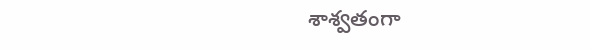శాశ్వతంగా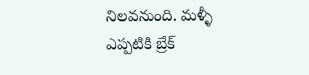నిలవనుంది. మళ్ళీ ఎప్పటికి బ్రేక్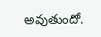అవుతుందో.